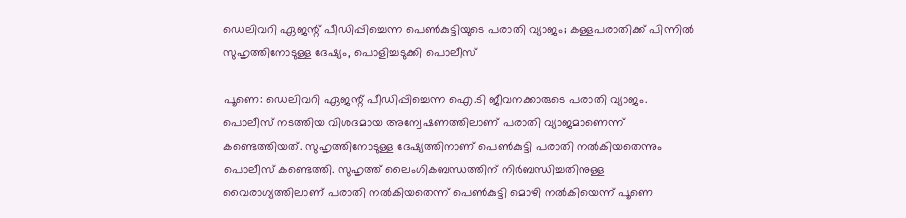ഡെലിവറി ഏജന്റ് പീഡിപ്പിച്ചെന്ന പെൺകുട്ടിയുടെ പരാതി വ്യാജം; കള്ളപരാതിക്ക് പിന്നിൽ സുഹൃത്തിനോടുള്ള ദേഷ്യം, പൊളിച്ചടുക്കി പൊലീസ്

പൂണെ: ഡെലിവറി ഏജന്റ് പീഡിപ്പിച്ചെന്ന ഐ.ടി ജീവനക്കാരുടെ പരാതി വ്യാജം. പൊലീസ് നടത്തിയ വിശദമായ അന്വേഷണത്തിലാണ് പരാതി വ്യാജമാണെന്ന് കണ്ടെത്തിയത്. സുഹൃത്തിനോടുള്ള ദേഷ്യത്തിനാണ് പെൺകുട്ടി പരാതി നൽകിയതെന്നും പൊലീസ് കണ്ടെത്തി. സുഹൃത്ത് ലൈംഗികബന്ധത്തിന് നിർബന്ധിച്ചതിനുള്ള വൈരാഗ്യത്തിലാണ് പരാതി നൽകിയതെന്ന് പെൺകുട്ടി മൊഴി നൽകിയെന്ന് പൂണെ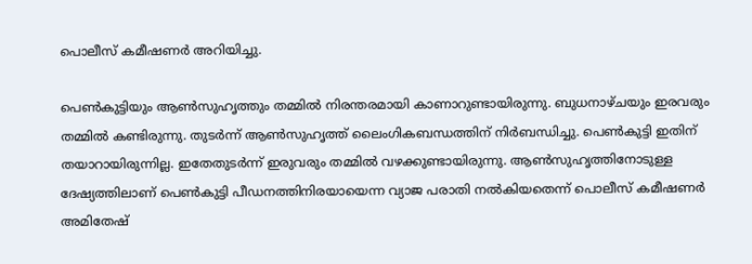പൊലീസ് കമീഷണർ അറിയിച്ചു.

പെൺകുട്ടിയും ആൺസുഹൃത്തും തമ്മിൽ നിരന്തരമായി കാണാറുണ്ടായിരുന്നു. ബുധനാഴ്ചയും ഇരവരും തമ്മിൽ കണ്ടിരുന്നു. തുടർന്ന് ആൺസുഹൃത്ത് ലൈംഗികബന്ധത്തിന് നിർബന്ധിച്ചു. പെൺകുട്ടി ഇതിന് തയാറായിരുന്നില്ല. ഇതേതുടർന്ന് ഇരുവരും തമ്മിൽ വഴക്കുണ്ടായിരുന്നു. ആൺസുഹൃത്തിനോടുള്ള ദേഷ്യത്തിലാണ് പെൺകുട്ടി പീഡനത്തിനിരയായെന്ന വ്യാജ പരാതി നൽകിയതെന്ന് പൊലീസ് കമീഷണർ അമിതേഷ്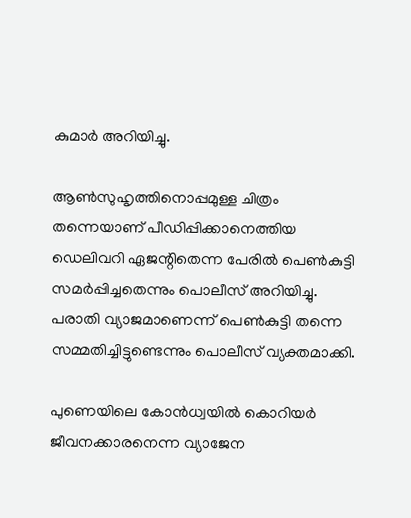കുമാർ അറിയിച്ചു.

ആൺസുഹൃത്തിനൊപ്പമുള്ള ചിത്രം തന്നെയാണ് പീഡിപ്പിക്കാനെത്തിയ ഡെലിവറി ഏജന്റിതെന്ന പേരിൽ പെൺകുട്ടി സമർപ്പിച്ചതെന്നും പൊലീസ് അറിയിച്ചു. പരാതി വ്യാജമാണെന്ന് പെൺകുട്ടി തന്നെ സമ്മതിച്ചിട്ടുണ്ടെന്നും പൊലീസ് വ്യക്തമാക്കി.

പുണെയിലെ കോൻധ്വയിൽ കൊറിയർ ജീവനക്കാരനെന്ന വ്യാജേന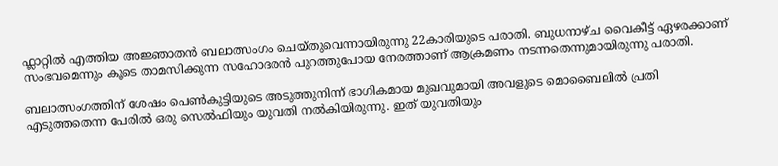ഫ്ലാറ്റിൽ എത്തിയ അജ്ഞാതൻ ബലാത്സംഗം ചെയ്തുവെന്നായിരുന്നു 22കാരിയുടെ പരാതി. ബുധനാഴ്ച വൈകീട്ട് ഏഴരക്കാണ് സംഭവമെന്നും കൂടെ താമസിക്കുന്ന സഹോദരൻ പുറത്തുപോയ നേരത്താണ് ആക്രമണം നടന്നതെന്നുമായിരുന്നു പരാതി.

ബലാത്സംഗത്തിന് ശേഷം പെൺകുട്ടിയുടെ അടുത്തുനിന്ന് ഭാഗികമായ മുഖവുമായി അവളുടെ മൊബൈലിൽ പ്രതി എടുത്തതെന്ന പേരിൽ ഒരു സെൽഫിയും യുവതി നൽകിയിരുന്നു. ഇത് യുവതിയും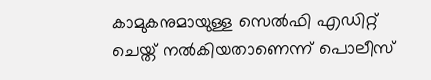കാമുകനുമായുള്ള സെൽഫി എഡിറ്റ് ചെയ്ത് നൽകിയതാണെന്ന് പൊലീസ്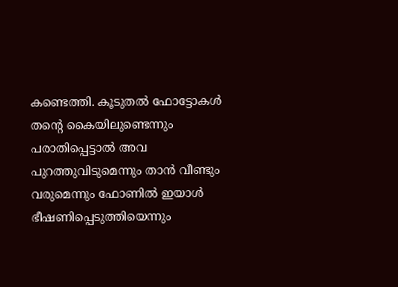കണ്ടെത്തി. കൂടുതൽ ഫോട്ടോകൾ തന്റെ കൈയിലുണ്ടെന്നും പരാതിപ്പെട്ടാൽ അവ പുറത്തുവിടുമെന്നും താൻ വീണ്ടും വരുമെന്നും ഫോണിൽ ഇയാൾ ഭീഷണിപ്പെടുത്തിയെന്നും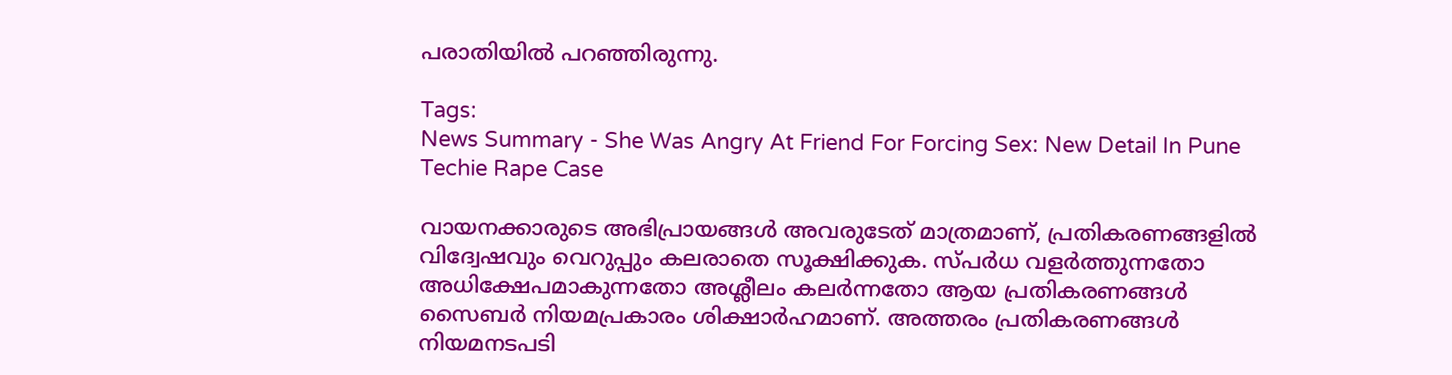പരാതിയിൽ പറഞ്ഞിരുന്നു.

Tags:
News Summary - She Was Angry At Friend For Forcing Sex: New Detail In Pune Techie Rape Case

വായനക്കാരുടെ അഭിപ്രായങ്ങള്‍ അവരുടേത് മാത്രമാണ്, പ്രതികരണങ്ങളിൽ വിദ്വേഷവും വെറുപ്പും കലരാതെ സൂക്ഷിക്കുക. സ്പർധ വളർത്തുന്നതോ അധിക്ഷേപമാകുന്നതോ അശ്ലീലം കലർന്നതോ ആയ പ്രതികരണങ്ങൾ സൈബർ നിയമപ്രകാരം ശിക്ഷാർഹമാണ്. അത്തരം പ്രതികരണങ്ങൾ നിയമനടപടി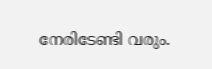നേരിടേണ്ടി വരും.